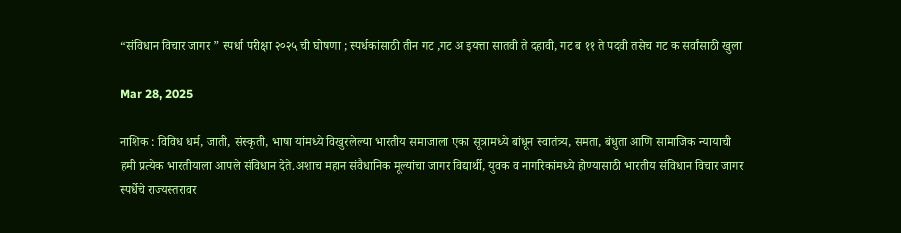“संविधान विचार जागर ” स्पर्धा परीक्षा २०२५ ची घोषणा ; स्पर्धकांसाठी तीन गट ,गट अ इयत्ता सातवी ते दहावी, गट ब ११ ते पदवी तसेच गट क सर्वांसाठी खुला

Mar 28, 2025

नाशिक : विविध धर्म, जाती, संस्कृती, भाषा यांमध्ये विखुरलेल्या भारतीय समाजाला एका सूत्रामध्ये बांधून स्वातंत्र्य, समता, बंधुता आणि सामाजिक न्यायाची हमी प्रत्येक भारतीयाला आपले संविधान देते.अशाच महान संवैधानिक मूल्यांचा जागर विद्यार्थी, युवक व नागरिकांमध्ये होण्यासाठी भारतीय संविधान विचार जागर स्पर्धेचे राज्यस्तरावर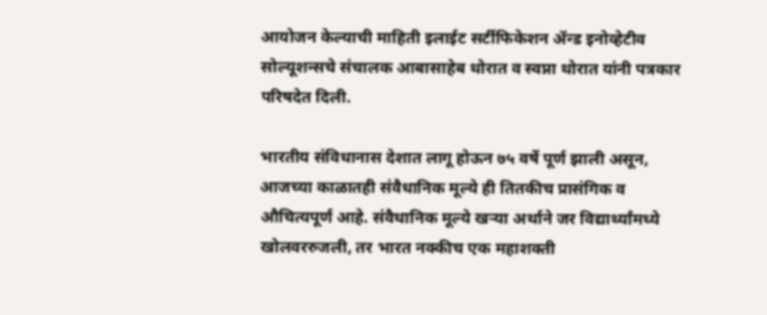आयोजन केल्याची माहिती इलाईट सर्टीफिकेशन ॲन्ड इनोव्हेटीव
सोल्यूशन्सचे संचालक आबासाहेब थोरात व स्वप्ना थोरात यांनी पत्रकार परिषदेत दिली.

भारतीय संविधानास देशात लागू होऊन ७५ वर्षे पूर्ण झाली असून, आजच्या काळातही संवैधानिक मूल्ये ही तितकीच प्रासंगिक व औचित्यपूर्ण आहे. संवैधानिक मूल्ये खऱ्या अर्थाने जर विद्यार्थ्यांमध्ये खोलवररुजली, तर भारत नक्कीच एक महाशक्ती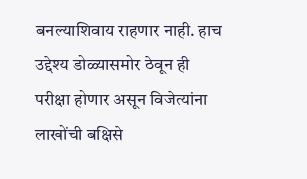बनल्याशिवाय राहणार नाही. हाच उद्देश्य डोळ्यासमोर ठेवून ही परीक्षा होणार असून विजेत्यांना लाखोंची बक्षिसे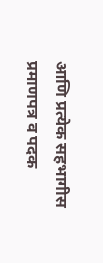आणि प्रत्येक सहभागीस प्रमाणपत्र व पदक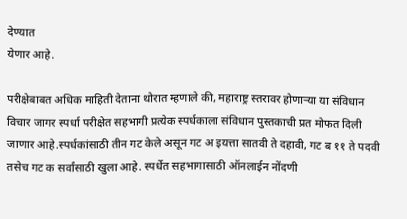देण्यात
येणार आहे.

परीक्षेबाबत अधिक माहिती देताना थोरात म्हणाले की, महाराष्ट्र स्तरावर होणाऱ्या या संविधान विचार जागर स्पर्धा परीक्षेत सहभागी प्रत्येक स्पर्धकाला संविधान पुस्तकाची प्रत मोफत दिली जाणार आहे.स्पर्धकांसाठी तीन गट केले असून गट अ इयत्ता सातवी ते दहावी, गट ब ११ ते पदवी तसेच गट क सर्वांसाठी खुला आहे. स्पर्धेत सहभागासाठी ऑनलाईन नोंदणी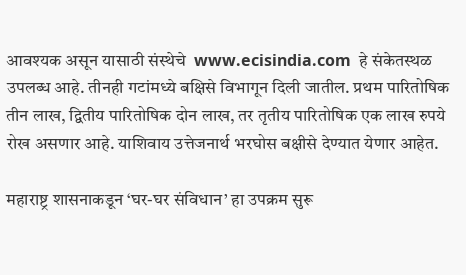आवश्‍यक असून यासाठी संस्थेचे  www.ecisindia.com  हे संकेतस्थळ उपलब्ध आहे. तीनही गटांमध्ये बक्षिसे विभागून दिली जातील. प्रथम पारितोषिक तीन लाख, द्वितीय पारितोषिक दोन लाख, तर तृतीय पारितोषिक एक लाख रुपये रोख असणार आहे. याशिवाय उत्तेजनार्थ भरघोस बक्षीसे देण्यात येणार आहेत.

महाराष्ट्र शासनाकडून ‘घर-घर संविधान’ हा उपक्रम सुरू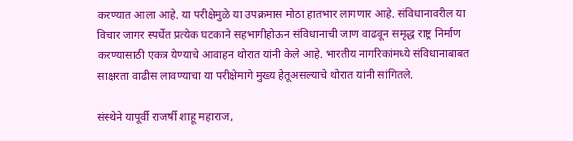करण्यात आला आहे. या परीक्षेमुळे या उपक्रमास मोठा हातभार लागणार आहे. संविधानावरील या विचार जागर स्पर्धेत प्रत्येक घटकाने सहभागीहोऊन संविधानाची जाण वाढवून समृद्ध राष्ट्र निर्माण करण्यासाठी एकत्र येण्याचे आवाहन थोरात यांनी केले आहे. भारतीय नागरिकांमध्ये संविधानाबाबत साक्षरता वाढीस लावण्याचा या परीक्षेमागे मुख्य हेतूअसल्याचे थोरात यांनी सांगितले.

संस्थेने यापूर्वी राजर्षी शाहू महाराज,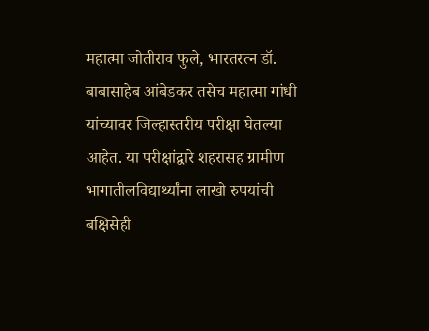महात्मा जोतीराव फुले, भारतरत्न डॉ. बाबासाहेब आंबेडकर तसेच महात्मा गांधी यांच्यावर जिल्हास्तरीय परीक्षा घेतल्या आहेत. या परीक्षांद्वारे शहरासह ग्रामीण भागातीलविद्यार्थ्यांना लाखो रुपयांची बक्षिसेही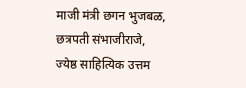माजी मंत्री छगन भुजबळ, छत्रपती संभाजीराजे, ज्येष्ठ साहित्यिक उत्तम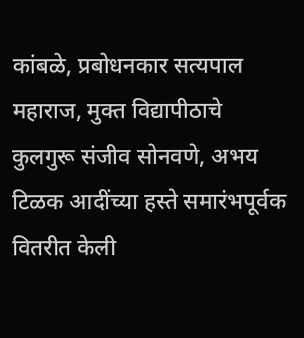कांबळे, प्रबोधनकार सत्यपाल महाराज, मुक्त विद्यापीठाचे कुलगुरू संजीव सोनवणे, अभय
टिळक आदींच्या हस्ते समारंभपूर्वक वितरीत केली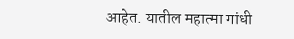आहेत. यातील महात्मा गांधी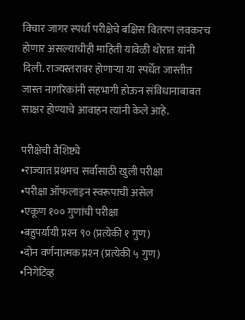विचार जागर स्पर्धा परीक्षेचे बक्षिस वितरण लवकरच होणार असल्याचीही माहिती यावेळी थोरात यांनी दिली. राज्यस्तरावर होणाऱ्या या स्पर्धेत जास्तीत जास्त नागरिकांनी सहभागी होऊन संविधानाबाबत साक्षर होण्याचे आवाहन त्यांनी केले आहे.

परीक्षेची वैशिष्ट्ये
•राज्यात प्रथमच सर्वांसाठी खुली परीक्षा
•परीक्षा ऑफलाइन स्वरूपाची असेल
•एकूण १०० गुणांची परीक्षा
•बहुपर्यायी प्रश्‍न ९० (प्रत्येकी १ गुण)
•दोन वर्णनात्मक प्रश्‍न (प्रत्येकी ५ गुण)
•निगेटिव्ह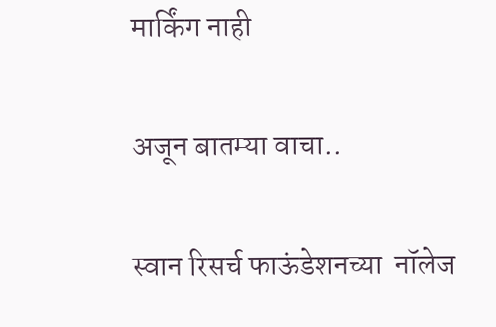मार्किंग नाही

अजून बातम्या वाचा..

स्वान रिसर्च फाऊंडेशनच्या  नॉलेज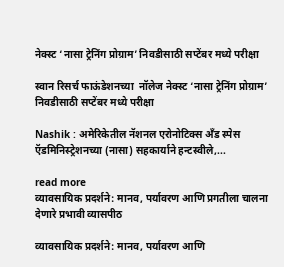नेक्स्ट ‘नासा ट्रेनिंग प्रोग्राम’ निवडीसाठी सप्टेंबर मध्ये परीक्षा

स्वान रिसर्च फाऊंडेशनच्या  नॉलेज नेक्स्ट ‘नासा ट्रेनिंग प्रोग्राम’ निवडीसाठी सप्टेंबर मध्ये परीक्षा

Nashik : अमेरिकेतील नॅशनल एरोनोटिक्स अँड स्पेस ऍडमिनिस्ट्रेशनच्या (नासा) सहकार्याने हन्टस्वीले,...

read more
व्यावसायिक प्रदर्शने: मानव, पर्यावरण आणि प्रगतीला चालना देणारे प्रभावी व्यासपीठ

व्यावसायिक प्रदर्शने: मानव, पर्यावरण आणि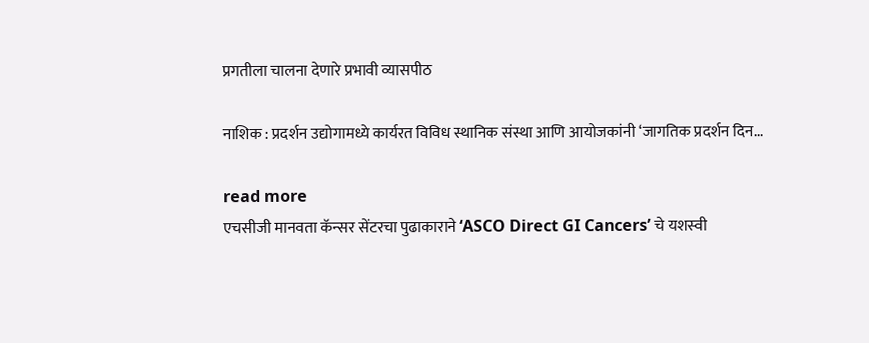प्रगतीला चालना देणारे प्रभावी व्यासपीठ

नाशिक : प्रदर्शन उद्योगामध्ये कार्यरत विविध स्थानिक संस्था आणि आयोजकांनी ‘जागतिक प्रदर्शन दिन...

read more
एचसीजी मानवता कॅन्‍सर सेंटरचा पुढाकाराने ‘ASCO Direct GI Cancers’ चे यशस्‍वी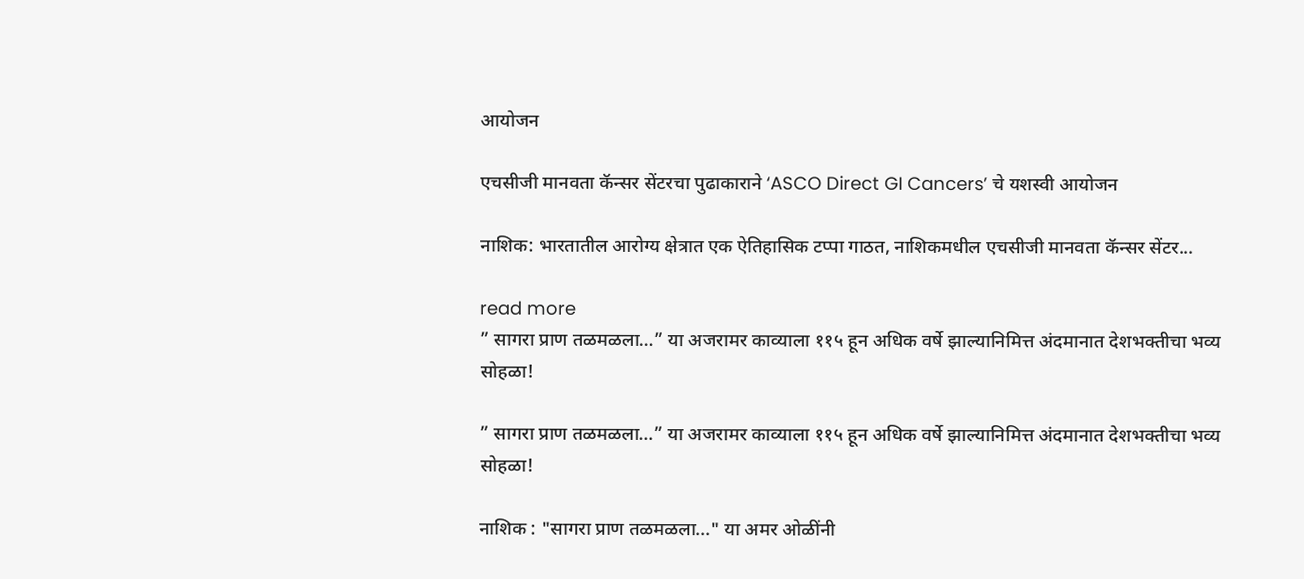आयोजन

एचसीजी मानवता कॅन्‍सर सेंटरचा पुढाकाराने ‘ASCO Direct GI Cancers’ चे यशस्‍वी आयोजन

नाशिक: भारतातील आरोग्य क्षेत्रात एक ऐतिहासिक टप्पा गाठत, नाशिकमधील एचसीजी मानवता कॅन्सर सेंटर...

read more
” सागरा प्राण तळमळला…” या अजरामर काव्याला ११५ हून अधिक वर्षे झाल्यानिमित्त अंदमानात देशभक्तीचा भव्य सोहळा!

” सागरा प्राण तळमळला…” या अजरामर काव्याला ११५ हून अधिक वर्षे झाल्यानिमित्त अंदमानात देशभक्तीचा भव्य सोहळा!

नाशिक : "सागरा प्राण तळमळला..." या अमर ओळींनी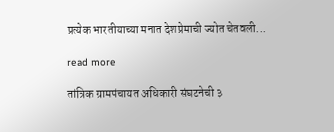प्रत्येक भारतीयाच्या मनात देशप्रेमाची ज्योत चेतवली...

read more

तांत्रिक ग्रामपंचायत अधिकारी संघटनेची ३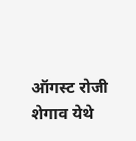ऑगस्ट रोजी शेगाव येथे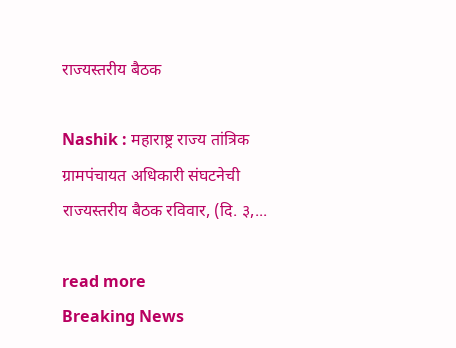राज्यस्तरीय बैठक

Nashik : महाराष्ट्र राज्य तांत्रिक ग्रामपंचायत अधिकारी संघटनेची राज्यस्तरीय बैठक रविवार, (दि. ३,...

read more
Breaking News